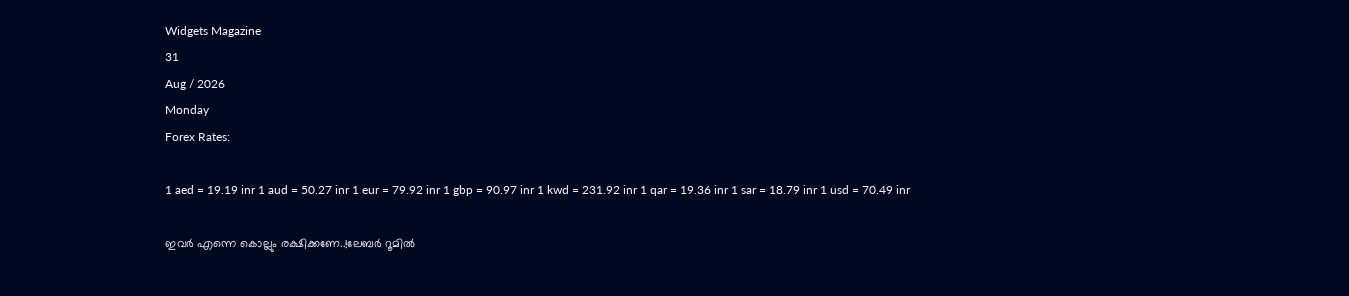Widgets Magazine
31
Aug / 2026
Monday
Forex Rates:

1 aed = 19.19 inr 1 aud = 50.27 inr 1 eur = 79.92 inr 1 gbp = 90.97 inr 1 kwd = 231.92 inr 1 qar = 19.36 inr 1 sar = 18.79 inr 1 usd = 70.49 inr

ഇവർ എന്നെ കൊല്ലും രക്ഷിക്കണേ..!ലേബർ റൂമിൽ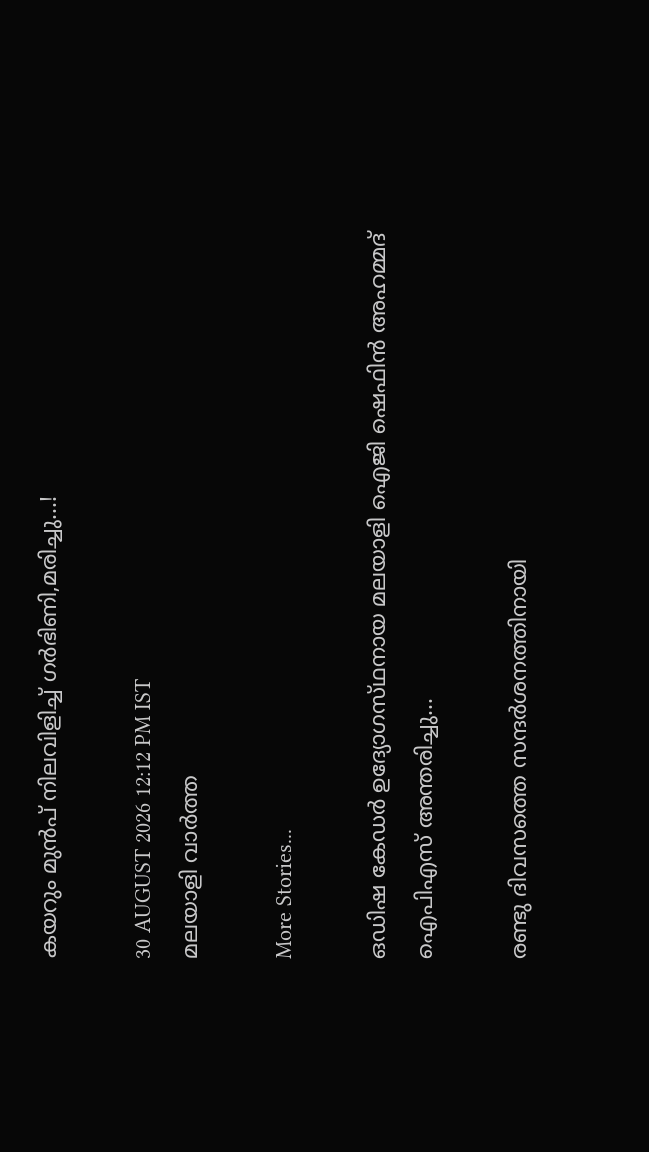കയറും മുൻപ് നിലവിളിച്ച് ഗർഭിണി,മരിച്ചു...!

30 AUGUST 2026 12:12 PM IST
മലയാളി വാര്‍ത്ത

More Stories...

ഒഡിഷ കേഡർ ഉദ്യോഗസ്‌ഥനായ മലയാളി ഐജി ഷെഫിൻ അഹമ്മദ് ഐപിഎസ് അന്തരിച്ചു...

രണ്ടു ദിവസത്തെ സന്ദർശനത്തിനായി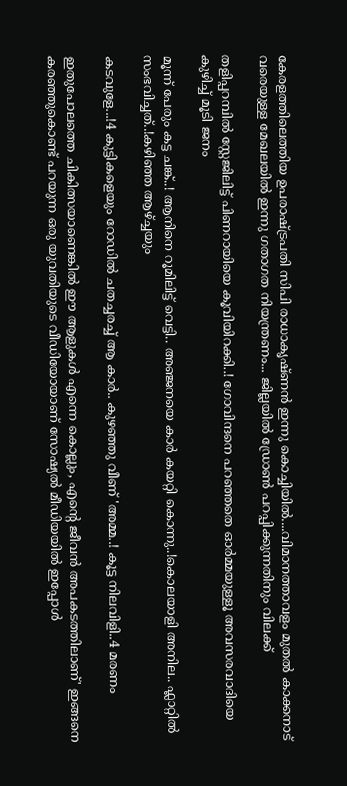കേരളത്തിലെത്തിയ ഉപരാഷ്ട്രപതി സിപി രാധാകൃഷ്ണൻ ഇന്നു കൊച്ചിയിൽ....വിമാനത്താവളം മുതൽ കാക്കനാട് വരെയുള്ള മേഖലയിൽ ഇന്നു ഗതാഗത നിയന്ത്രണം... ജില്ലയിൽ ഡ്രോൺ പറപ്പിക്കുന്നതിനും വിലക്ക്

തളിപ്പറമ്പിൽ സ്റ്റേജിലിട്ട് പിണറായിയെ കൂവിയിറക്കി..! ഗോവിന്ദനെ പറഞ്ഞതെ ഓർമ്മയുള്ളൂ അവസരവാദിയെ കുഴിച്ച് മൂടി ജനം

മൂന്ന് പേരും കട്ട ചങ്ക്..! ആനിനെ റൂമിലിട്ട് വെട്ടി.. അഞ്ജനയെ കാര്‍ കയറ്റി കൊന്നു..!കൊലയാളി അനില.. ഫ്ലാറ്റിൽ സംഭവിച്ചത്..!കഴിഞ്ഞ ആഴ്ച്ചയും

കടവുളേ...!4 കുട്ടികളെയും റോഡിൽ ചതച്ചരച്ച് ആ കാർ.. കുഴഞ്ഞു വീണ് 'അമ്മ..! കൂട്ട നിലവിളി..4 മരണം

ഇതുപോലത്തെ ചികിത്സയാണെങ്കില്‍ ഈ ആളുകള്‍ എന്നെ കൊല്ലും, എന്റെ ജീവന്‍ അപകടത്തിലാണ്' ഇങ്ങനെ കരഞ്ഞുകൊണ്ട് പറയുന്ന ഒരു യുവതിയുടെ വീഡിയോയാണ് സോഷ്യല്‍ മീഡിയയില്‍ ഇപ്പോള്‍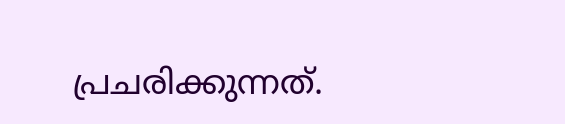പ്രചരിക്കുന്നത്.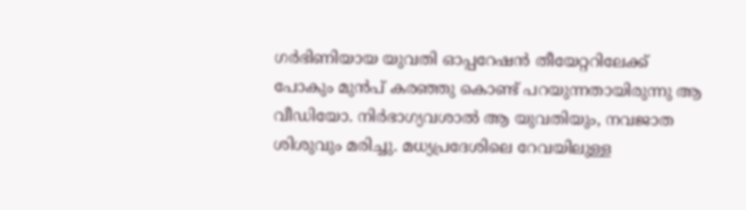ഗര്‍ഭിണിയായ യുവതി ഓപ്പറേഷന്‍ തീയേറ്ററിലേക്ക് പോകും മുന്‍പ് കരഞ്ഞു കൊണ്ട് പറയുന്നതായിരുന്നു ആ വീഡിയോ. നിര്‍ഭാഗ്യവശാല്‍ ആ യുവതിയും, നവജാത ശിശുവും മരിച്ചു. മധ്യപ്രദേശിലെ റേവയിലുള്ള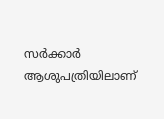സര്‍ക്കാര്‍ ആശുപത്രിയിലാണ്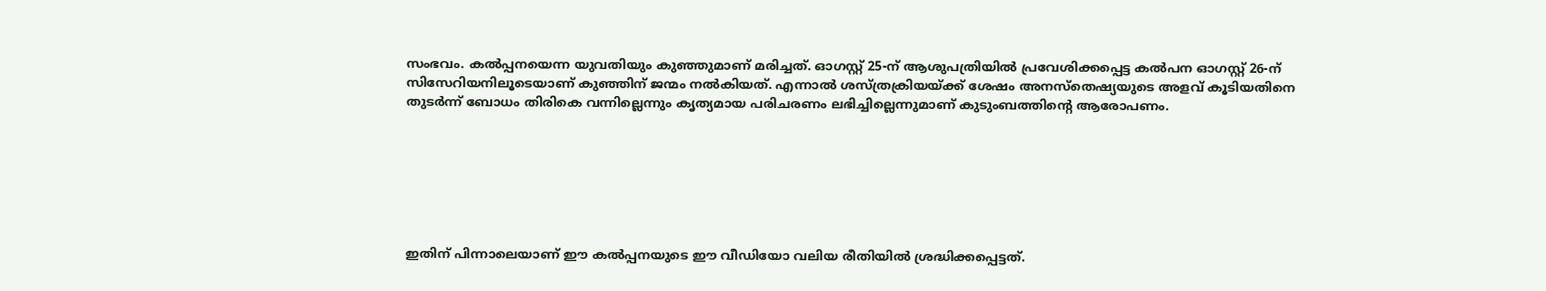സംഭവം. കല്‍പ്പനയെന്ന യുവതിയും കുഞ്ഞുമാണ് മരിച്ചത്. ഓഗസ്റ്റ് 25-ന് ആശുപത്രിയില്‍ പ്രവേശിക്കപ്പെട്ട കല്‍പന ഓഗസ്റ്റ് 26-ന് സിസേറിയനിലൂടെയാണ് കുഞ്ഞിന് ജന്മം നല്‍കിയത്. എന്നാല്‍ ശസ്ത്രക്രിയയ്ക്ക് ശേഷം അനസ്‌തെഷ്യയുടെ അളവ് കൂടിയതിനെ തുടര്‍ന്ന് ബോധം തിരികെ വന്നില്ലെന്നും കൃത്യമായ പരിചരണം ലഭിച്ചില്ലെന്നുമാണ് കുടുംബത്തിന്റെ ആരോപണം.







ഇതിന് പിന്നാലെയാണ് ഈ കല്‍പ്പനയുടെ ഈ വീഡിയോ വലിയ രീതിയില്‍ ശ്രദ്ധിക്കപ്പെട്ടത്.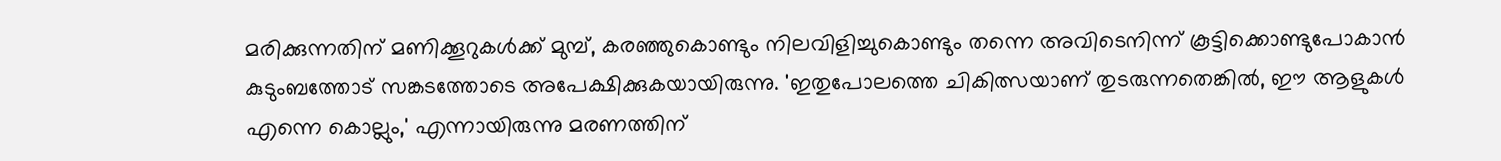മരിക്കുന്നതിന് മണിക്കൂറുകള്‍ക്ക് മുമ്പ്, കരഞ്ഞുകൊണ്ടും നിലവിളിച്ചുകൊണ്ടും തന്നെ അവിടെനിന്ന് കൂട്ടിക്കൊണ്ടുപോകാന്‍ കുടുംബത്തോട് സങ്കടത്തോടെ അപേക്ഷിക്കുകയായിരുന്നു. 'ഇതുപോലത്തെ ചികിത്സയാണ് തുടരുന്നതെങ്കില്‍, ഈ ആളുകള്‍ എന്നെ കൊല്ലും,' എന്നായിരുന്നു മരണത്തിന്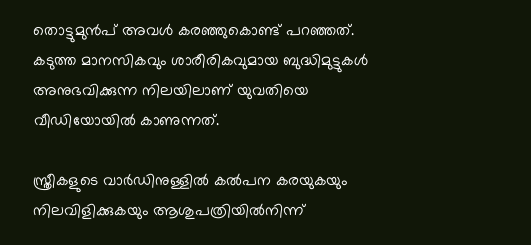തൊട്ടുമുന്‍പ് അവള്‍ കരഞ്ഞുകൊണ്ട് പറഞ്ഞത്. കടുത്ത മാനസികവും ശാരീരികവുമായ ബുദ്ധിമുട്ടുകള്‍ അനുഭവിക്കുന്ന നിലയിലാണ് യുവതിയെ വീഡിയോയില്‍ കാണുന്നത്.

സ്ത്രീകളുടെ വാര്‍ഡിനുള്ളില്‍ കല്‍പന കരയുകയും നിലവിളിക്കുകയും ആശുപത്രിയില്‍നിന്ന്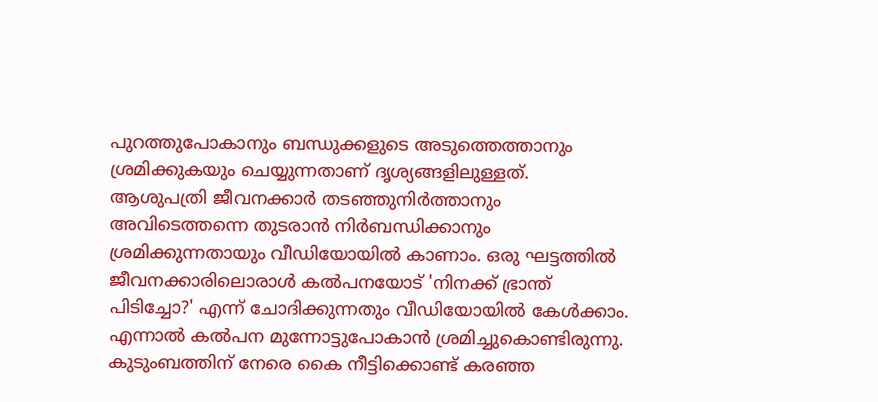പുറത്തുപോകാനും ബന്ധുക്കളുടെ അടുത്തെത്താനും ശ്രമിക്കുകയും ചെയ്യുന്നതാണ് ദൃശ്യങ്ങളിലുള്ളത്. ആശുപത്രി ജീവനക്കാര്‍ തടഞ്ഞുനിര്‍ത്താനും അവിടെത്തന്നെ തുടരാന്‍ നിര്‍ബന്ധിക്കാനും ശ്രമിക്കുന്നതായും വീഡിയോയില്‍ കാണാം. ഒരു ഘട്ടത്തില്‍ ജീവനക്കാരിലൊരാള്‍ കല്‍പനയോട് 'നിനക്ക് ഭ്രാന്ത് പിടിച്ചോ?' എന്ന് ചോദിക്കുന്നതും വീഡിയോയില്‍ കേള്‍ക്കാം. എന്നാല്‍ കല്‍പന മുന്നോട്ടുപോകാന്‍ ശ്രമിച്ചുകൊണ്ടിരുന്നു. കുടുംബത്തിന് നേരെ കൈ നീട്ടിക്കൊണ്ട് കരഞ്ഞ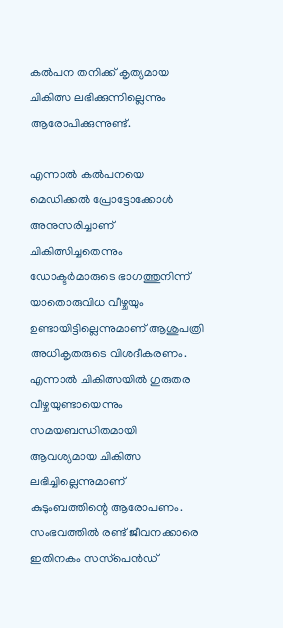കല്‍പന തനിക്ക് കൃത്യമായ ചികിത്സ ലഭിക്കുന്നില്ലെന്നും ആരോപിക്കുന്നുണ്ട്.

എന്നാല്‍ കല്‍പനയെ മെഡിക്കല്‍ പ്രോട്ടോക്കോള്‍ അനുസരിച്ചാണ് ചികിത്സിച്ചതെന്നും ഡോക്ടര്‍മാരുടെ ഭാഗത്തുനിന്ന് യാതൊരുവിധ വീഴ്ചയും ഉണ്ടായിട്ടില്ലെന്നുമാണ് ആശുപത്രി അധികൃതരുടെ വിശദീകരണം. എന്നാല്‍ ചികിത്സയില്‍ ഗുരുതര വീഴ്ചയുണ്ടായെന്നും സമയബന്ധിതമായി ആവശ്യമായ ചികിത്സ ലഭിച്ചില്ലെന്നുമാണ് കുടുംബത്തിന്റെ ആരോപണം. സംഭവത്തില്‍ രണ്ട് ജീവനക്കാരെ ഇതിനകം സസ്‌പെന്‍ഡ്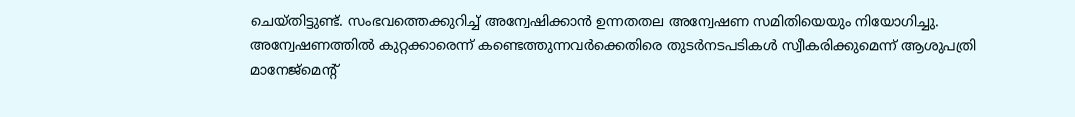ചെയ്തിട്ടുണ്ട്. സംഭവത്തെക്കുറിച്ച് അന്വേഷിക്കാന്‍ ഉന്നതതല അന്വേഷണ സമിതിയെയും നിയോഗിച്ചു. അന്വേഷണത്തില്‍ കുറ്റക്കാരെന്ന് കണ്ടെത്തുന്നവര്‍ക്കെതിരെ തുടര്‍നടപടികള്‍ സ്വീകരിക്കുമെന്ന് ആശുപത്രി മാനേജ്‌മെന്റ്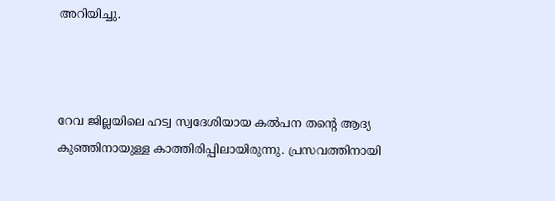അറിയിച്ചു.



റേവ ജില്ലയിലെ ഹട്വ സ്വദേശിയായ കല്‍പന തന്റെ ആദ്യ കുഞ്ഞിനായുള്ള കാത്തിരിപ്പിലായിരുന്നു. പ്രസവത്തിനായി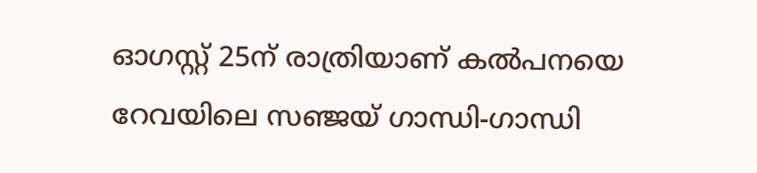ഓഗസ്റ്റ് 25ന് രാത്രിയാണ് കല്‍പനയെ റേവയിലെ സഞ്ജയ് ഗാന്ധി-ഗാന്ധി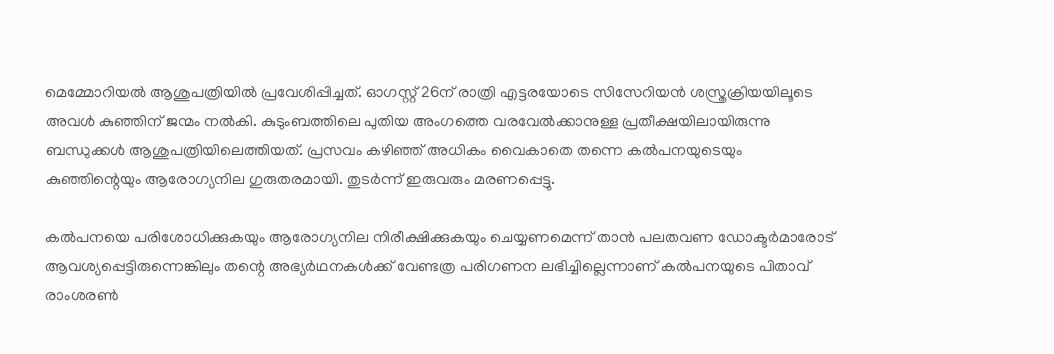മെമ്മോറിയല്‍ ആശുപത്രിയില്‍ പ്രവേശിപ്പിച്ചത്. ഓഗസ്റ്റ് 26ന് രാത്രി എട്ടരയോടെ സിസേറിയന്‍ ശസ്ത്രക്രിയയിലൂടെ അവള്‍ കുഞ്ഞിന് ജന്മം നല്‍കി. കുടുംബത്തിലെ പുതിയ അംഗത്തെ വരവേല്‍ക്കാനുള്ള പ്രതീക്ഷയിലായിരുന്നു ബന്ധുക്കള്‍ ആശുപത്രിയിലെത്തിയത്. പ്രസവം കഴിഞ്ഞ് അധികം വൈകാതെ തന്നെ കല്‍പനയുടെയും കുഞ്ഞിന്റെയും ആരോഗ്യനില ഗുരുതരമായി. തുടര്‍ന്ന് ഇരുവരും മരണപ്പെട്ടു.

കല്‍പനയെ പരിശോധിക്കുകയും ആരോഗ്യനില നിരീക്ഷിക്കുകയും ചെയ്യണമെന്ന് താന്‍ പലതവണ ഡോക്ടര്‍മാരോട് ആവശ്യപ്പെട്ടിരുന്നെങ്കിലും തന്റെ അഭ്യര്‍ഥനകള്‍ക്ക് വേണ്ടത്ര പരിഗണന ലഭിച്ചില്ലെന്നാണ് കല്‍പനയുടെ പിതാവ് രാംശരണ്‍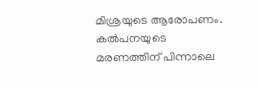മിശ്രയുടെ ആരോപണം. കല്‍പനയുടെ മരണത്തിന് പിന്നാലെ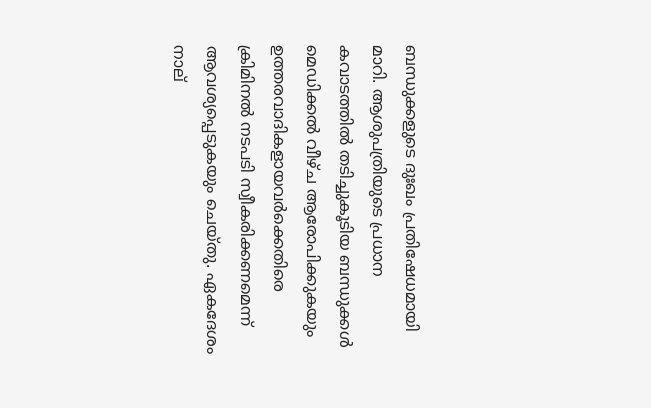ബന്ധുക്കളുടെ ദുഃഖം പ്രതിഷേധമായി മാറി. ആശുപത്രിയുടെ പ്രധാന കവാടത്തില്‍ തടിച്ചുകൂടിയ ബന്ധുക്കള്‍ മെഡിക്കല്‍ വീഴ്ച ആരോപിക്കുകയും ഉത്തരവാദികളായവര്‍ക്കെതിരെ ക്രിമിനല്‍ നടപടി സ്വീകരിക്കണമെന്ന് ആവശ്യപ്പെടുകയും ചെയ്തു. ഏകദേശം നാല്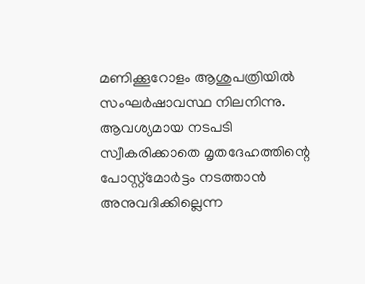മണിക്കൂറോളം ആശുപത്രിയില്‍ സംഘര്‍ഷാവസ്ഥ നിലനിന്നു. ആവശ്യമായ നടപടി സ്വീകരിക്കാതെ മൃതദേഹത്തിന്റെ പോസ്റ്റ്മോര്‍ട്ടം നടത്താന്‍ അനുവദിക്കില്ലെന്ന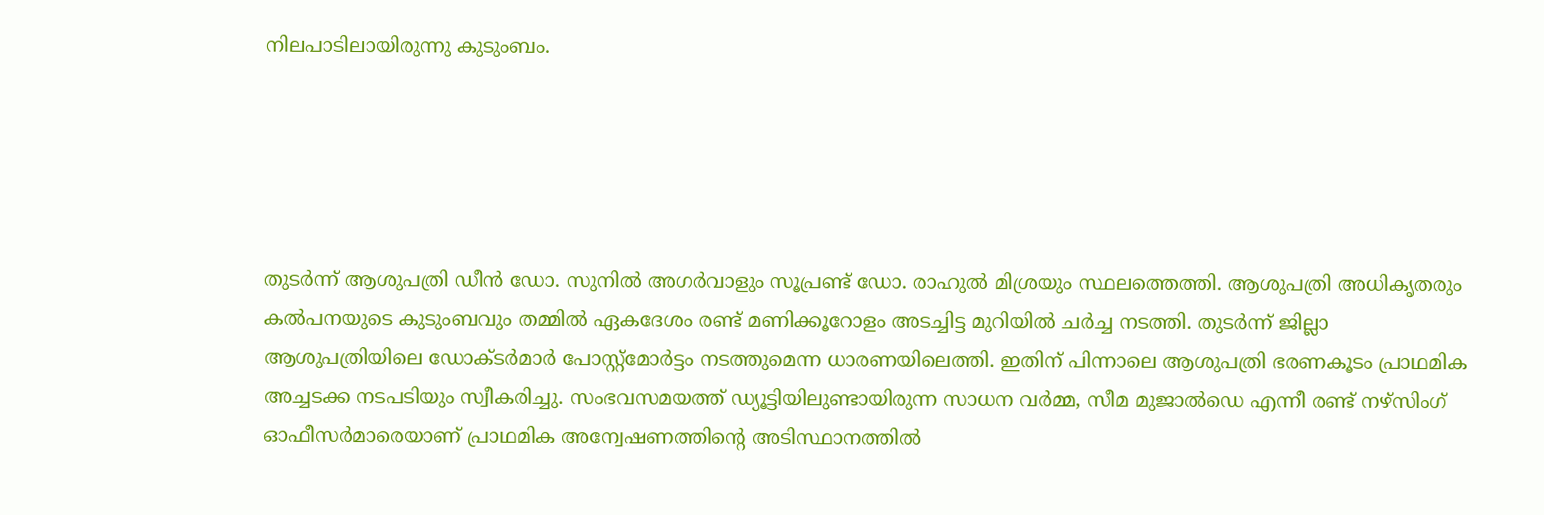നിലപാടിലായിരുന്നു കുടുംബം.





തുടര്‍ന്ന് ആശുപത്രി ഡീന്‍ ഡോ. സുനില്‍ അഗര്‍വാളും സൂപ്രണ്ട് ഡോ. രാഹുല്‍ മിശ്രയും സ്ഥലത്തെത്തി. ആശുപത്രി അധികൃതരും കല്‍പനയുടെ കുടുംബവും തമ്മില്‍ ഏകദേശം രണ്ട് മണിക്കൂറോളം അടച്ചിട്ട മുറിയില്‍ ചര്‍ച്ച നടത്തി. തുടര്‍ന്ന് ജില്ലാ ആശുപത്രിയിലെ ഡോക്ടര്‍മാര്‍ പോസ്റ്റ്മോര്‍ട്ടം നടത്തുമെന്ന ധാരണയിലെത്തി. ഇതിന് പിന്നാലെ ആശുപത്രി ഭരണകൂടം പ്രാഥമിക അച്ചടക്ക നടപടിയും സ്വീകരിച്ചു. സംഭവസമയത്ത് ഡ്യൂട്ടിയിലുണ്ടായിരുന്ന സാധന വര്‍മ്മ, സീമ മുജാല്‍ഡെ എന്നീ രണ്ട് നഴ്‌സിംഗ് ഓഫീസര്‍മാരെയാണ് പ്രാഥമിക അന്വേഷണത്തിന്റെ അടിസ്ഥാനത്തില്‍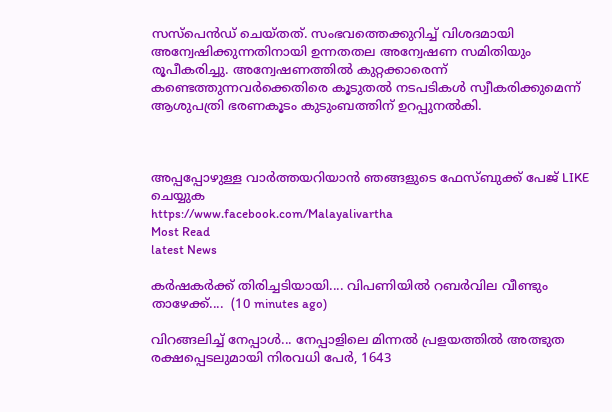സസ്‌പെന്‍ഡ് ചെയ്തത്. സംഭവത്തെക്കുറിച്ച് വിശദമായി അന്വേഷിക്കുന്നതിനായി ഉന്നതതല അന്വേഷണ സമിതിയും രൂപീകരിച്ചു. അന്വേഷണത്തില്‍ കുറ്റക്കാരെന്ന് കണ്ടെത്തുന്നവര്‍ക്കെതിരെ കൂടുതല്‍ നടപടികള്‍ സ്വീകരിക്കുമെന്ന് ആശുപത്രി ഭരണകൂടം കുടുംബത്തിന് ഉറപ്പുനല്‍കി.



അപ്പപ്പോഴുള്ള വാര്‍ത്തയറിയാന്‍ ഞങ്ങളുടെ ഫേസ്‌ബുക്ക്‌ പേജ് LIKE ചെയ്യുക
https://www.facebook.com/Malayalivartha
Most Read
latest News

കർഷകർക്ക് തിരിച്ചടിയായി.... വിപണിയിൽ റബർവില വീണ്ടും താഴേക്ക്....  (10 minutes ago)

വിറങ്ങലിച്ച് നേപ്പാൾ... നേപ്പാളിലെ മിന്നൽ പ്രളയത്തിൽ അത്ഭുത രക്ഷപ്പെടലുമായി നിരവധി പേർ, 1643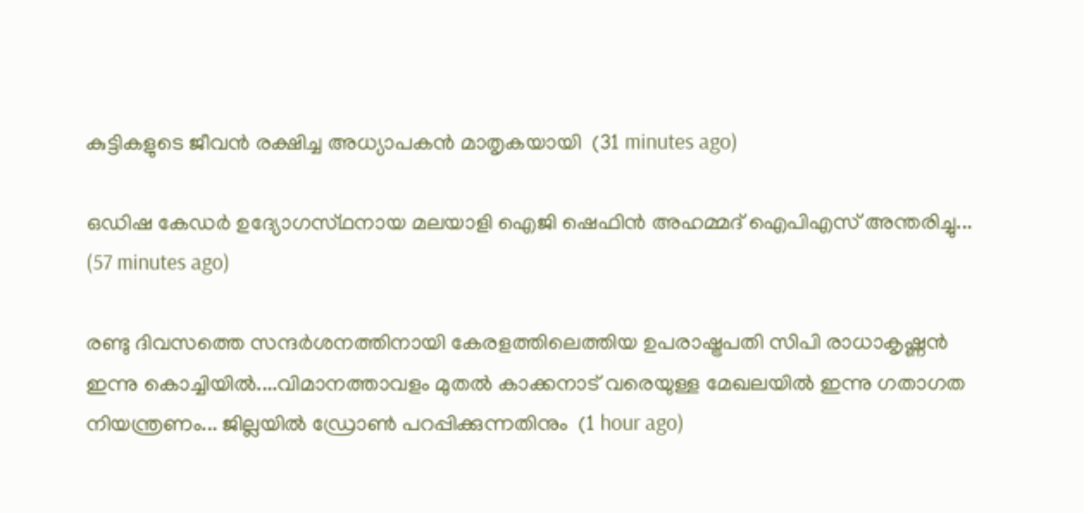കുട്ടികളുടെ ജീവൻ രക്ഷിച്ച അധ്യാപകൻ മാതൃകയായി  (31 minutes ago)

ഒഡിഷ കേഡർ ഉദ്യോഗസ്‌ഥനായ മലയാളി ഐജി ഷെഫിൻ അഹമ്മദ് ഐപിഎസ് അന്തരിച്ചു...  (57 minutes ago)

രണ്ടു ദിവസത്തെ സന്ദർശനത്തിനായി കേരളത്തിലെത്തിയ ഉപരാഷ്ട്രപതി സിപി രാധാകൃഷ്ണൻ ഇന്നു കൊച്ചിയിൽ....വിമാനത്താവളം മുതൽ കാക്കനാട് വരെയുള്ള മേഖലയിൽ ഇന്നു ഗതാഗത നിയന്ത്രണം... ജില്ലയിൽ ഡ്രോൺ പറപ്പിക്കുന്നതിനും  (1 hour ago)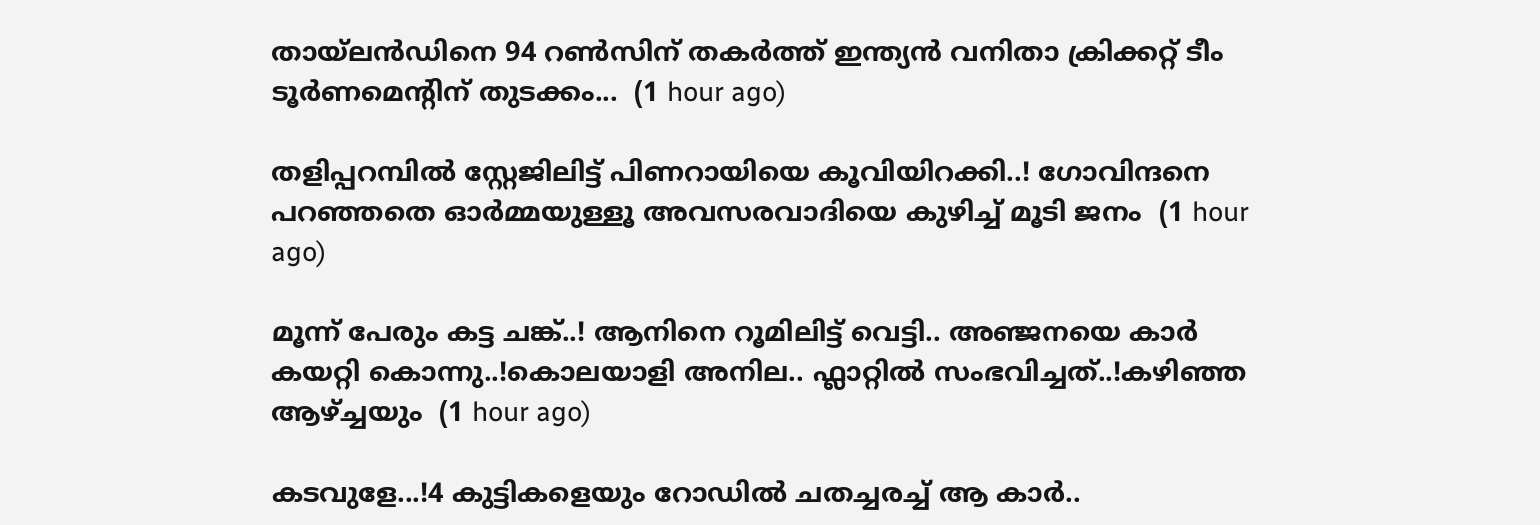തായ്ലൻഡിനെ 94 റൺസിന് തകർത്ത് ഇന്ത്യൻ വനിതാ ക്രിക്കറ്റ് ടീം ടൂർണമെന്റിന് തുടക്കം...  (1 hour ago)

തളിപ്പറമ്പിൽ സ്റ്റേജിലിട്ട് പിണറായിയെ കൂവിയിറക്കി..! ഗോവിന്ദനെ പറഞ്ഞതെ ഓർമ്മയുള്ളൂ അവസരവാദിയെ കുഴിച്ച് മൂടി ജനം  (1 hour ago)

മൂന്ന് പേരും കട്ട ചങ്ക്..! ആനിനെ റൂമിലിട്ട് വെട്ടി.. അഞ്ജനയെ കാര്‍ കയറ്റി കൊന്നു..!കൊലയാളി അനില.. ഫ്ലാറ്റിൽ സംഭവിച്ചത്..!കഴിഞ്ഞ ആഴ്ച്ചയും  (1 hour ago)

കടവുളേ...!4 കുട്ടികളെയും റോഡിൽ ചതച്ചരച്ച് ആ കാർ..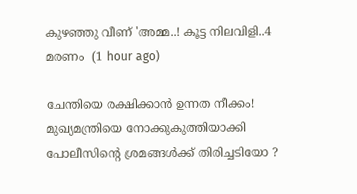കുഴഞ്ഞു വീണ് 'അമ്മ..! കൂട്ട നിലവിളി..4 മരണം  (1 hour ago)

ചേന്തിയെ രക്ഷിക്കാൻ ഉന്നത നീക്കം! മുഖ്യമന്ത്രിയെ നോക്കുകുത്തിയാക്കി പോലീസിന്റെ ശ്രമങ്ങൾക്ക് തിരിച്ചടിയോ ?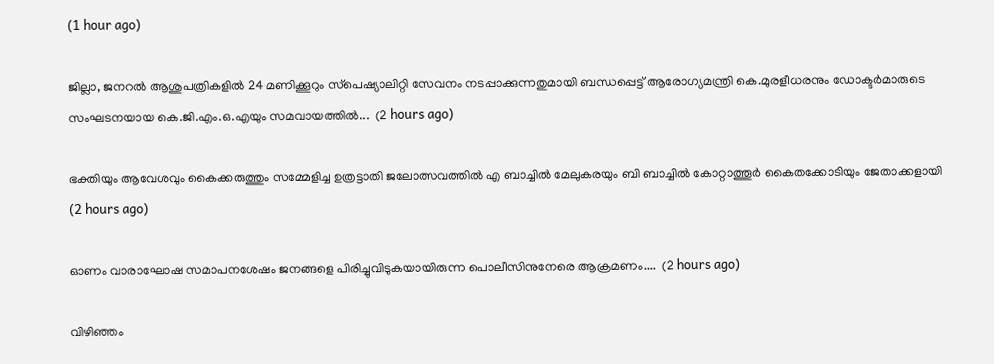(1 hour ago)

ജില്ലാ, ജനറൽ ആശുപത്രികളിൽ 24 മണിക്കൂറും സ്‌പെഷ്യാലിറ്റി സേവനം നടപ്പാക്കുന്നതുമായി ബന്ധപ്പെട്ട് ആരോഗ്യമന്ത്രി കെ.മുരളീധരനും ഡോക്ടർമാരുടെ സംഘടനയായ കെ.ജി.എം.ഒ.എയും സമവായത്തിൽ...  (2 hours ago)

ഭക്തിയും ആവേശവും കൈക്കരുത്തും സമ്മേളിച്ച ഉത്രട്ടാതി ജലോത്സവത്തിൽ എ ബാച്ചിൽ മേലുകരയും ബി ബാച്ചിൽ കോറ്റാത്തൂർ കൈതക്കോടിയും ജേതാക്കളായി  (2 hours ago)

ഓണം വാരാഘോഷ സമാപനശേഷം ജനങ്ങളെ പിരിച്ചുവിടുകയായിരുന്ന പൊലീസിനുനേരെ ആക്രമണം....  (2 hours ago)

വിഴിഞ്ഞം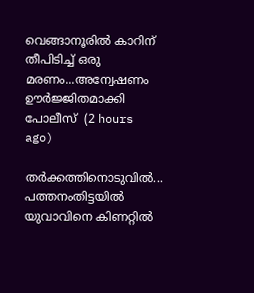വെങ്ങാനൂരിൽ കാറിന് തീപിടിച്ച് ഒരു മരണം...അന്വേഷണം ഊർജ്ജിതമാക്കി പോലീസ്  (2 hours ago)

തർക്കത്തിനൊടുവിൽ... പത്തനംതിട്ടയില്‍ യുവാവിനെ കിണറ്റില്‍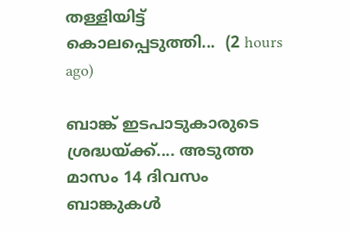തള്ളിയിട്ട് കൊലപ്പെടുത്തി...  (2 hours ago)

ബാങ്ക് ഇടപാടുകാരുടെ ശ്രദ്ധയ്ക്ക്.... അടുത്ത മാസം 14 ദിവസം ബാങ്കുകൾ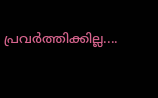പ്രവർത്തിക്കില്ല....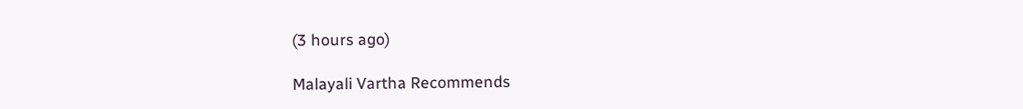(3 hours ago)

Malayali Vartha Recommends